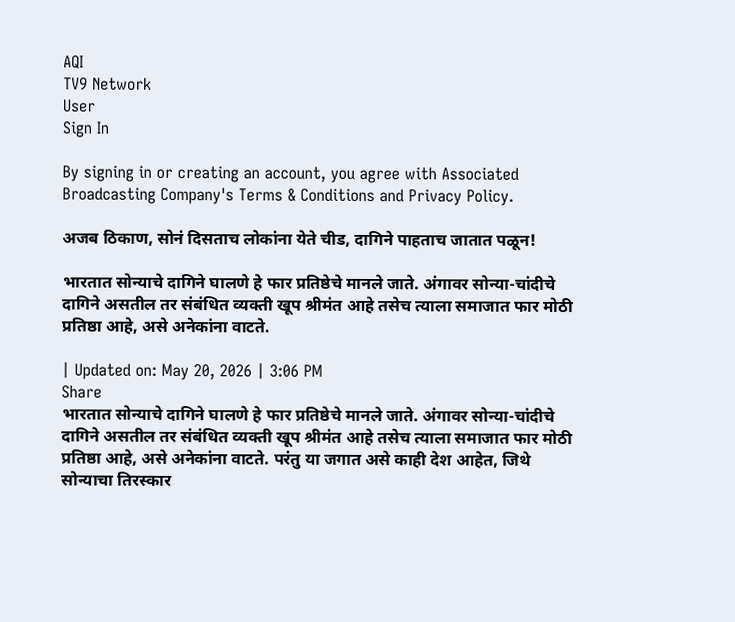AQI
TV9 Network
User
Sign In

By signing in or creating an account, you agree with Associated Broadcasting Company's Terms & Conditions and Privacy Policy.

अजब ठिकाण, सोनं दिसताच लोकांना येते चीड, दागिने पाहताच जातात पळून!

भारतात सोन्याचे दागिने घालणे हे फार प्रतिष्ठेचे मानले जाते. अंगावर सोन्या-चांदीचे दागिने असतील तर संबंधित व्यक्ती खूप श्रीमंत आहे तसेच त्याला समाजात फार मोठी प्रतिष्ठा आहे, असे अनेकांना वाटते.

| Updated on: May 20, 2026 | 3:06 PM
Share
भारतात सोन्याचे दागिने घालणे हे फार प्रतिष्ठेचे मानले जाते. अंगावर सोन्या-चांदीचे दागिने असतील तर संबंधित व्यक्ती खूप श्रीमंत आहे तसेच त्याला समाजात फार मोठी प्रतिष्ठा आहे, असे अनेकांना वाटते. परंतु या जगात असे काही देश आहेत, जिथे सोन्याचा तिरस्कार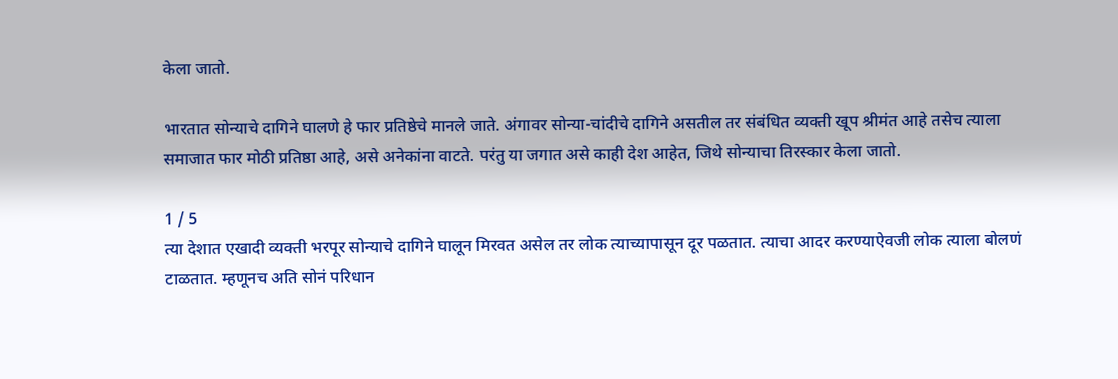केला जातो.

भारतात सोन्याचे दागिने घालणे हे फार प्रतिष्ठेचे मानले जाते. अंगावर सोन्या-चांदीचे दागिने असतील तर संबंधित व्यक्ती खूप श्रीमंत आहे तसेच त्याला समाजात फार मोठी प्रतिष्ठा आहे, असे अनेकांना वाटते. परंतु या जगात असे काही देश आहेत, जिथे सोन्याचा तिरस्कार केला जातो.

1 / 5
त्या देशात एखादी व्यक्ती भरपूर सोन्याचे दागिने घालून मिरवत असेल तर लोक त्याच्यापासून दूर पळतात. त्याचा आदर करण्याऐवजी लोक त्याला बोलणं टाळतात. म्हणूनच अति सोनं परिधान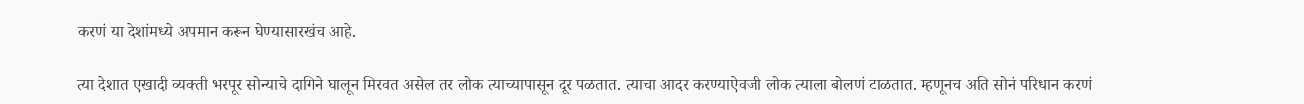करणं या देशांमध्ये अपमान करून घेण्यासारखंच आहे.

त्या देशात एखादी व्यक्ती भरपूर सोन्याचे दागिने घालून मिरवत असेल तर लोक त्याच्यापासून दूर पळतात. त्याचा आदर करण्याऐवजी लोक त्याला बोलणं टाळतात. म्हणूनच अति सोनं परिधान करणं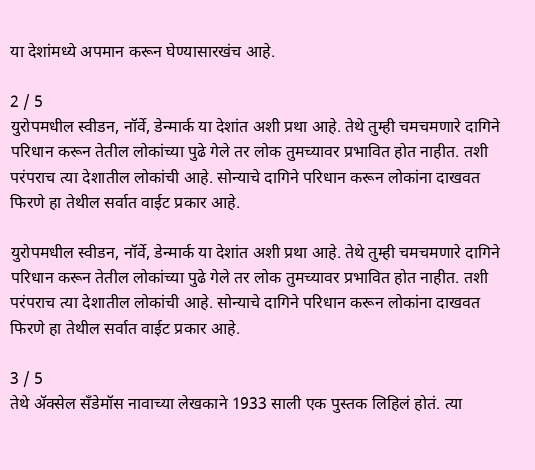या देशांमध्ये अपमान करून घेण्यासारखंच आहे.

2 / 5
युरोपमधील स्वीडन, नॉर्वे, डेन्मार्क या देशांत अशी प्रथा आहे. तेथे तुम्ही चमचमणारे दागिने परिधान करून तेतील लोकांच्या पुढे गेले तर लोक तुमच्यावर प्रभावित होत नाहीत. तशी परंपराच त्या देशातील लोकांची आहे. सोन्याचे दागिने परिधान करून लोकांना दाखवत फिरणे हा तेथील सर्वात वाईट प्रकार आहे.

युरोपमधील स्वीडन, नॉर्वे, डेन्मार्क या देशांत अशी प्रथा आहे. तेथे तुम्ही चमचमणारे दागिने परिधान करून तेतील लोकांच्या पुढे गेले तर लोक तुमच्यावर प्रभावित होत नाहीत. तशी परंपराच त्या देशातील लोकांची आहे. सोन्याचे दागिने परिधान करून लोकांना दाखवत फिरणे हा तेथील सर्वात वाईट प्रकार आहे.

3 / 5
तेथे ॲक्सेल सँडेमॉस नावाच्या लेखकाने 1933 साली एक पुस्तक लिहिलं होतं. त्या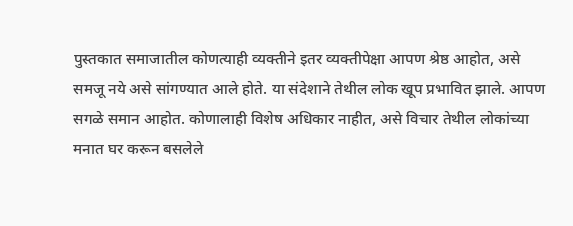पुस्तकात समाजातील कोणत्याही व्यक्तीने इतर व्यक्तीपेक्षा आपण श्रेष्ठ आहोत, असे समजू नये असे सांगण्यात आले होते. या संदेशाने तेथील लोक खूप प्रभावित झाले. आपण सगळे समान आहोत. कोणालाही विशेष अधिकार नाहीत, असे विचार तेथील लोकांच्या मनात घर करून बसलेले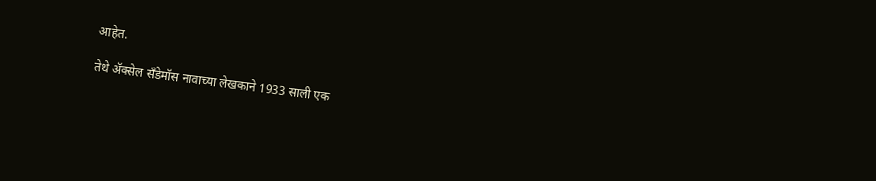आहेत.

तेथे ॲक्सेल सँडेमॉस नावाच्या लेखकाने 1933 साली एक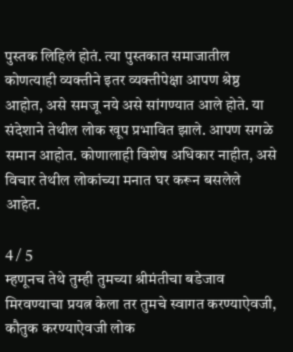पुस्तक लिहिलं होतं. त्या पुस्तकात समाजातील कोणत्याही व्यक्तीने इतर व्यक्तीपेक्षा आपण श्रेष्ठ आहोत, असे समजू नये असे सांगण्यात आले होते. या संदेशाने तेथील लोक खूप प्रभावित झाले. आपण सगळे समान आहोत. कोणालाही विशेष अधिकार नाहीत, असे विचार तेथील लोकांच्या मनात घर करून बसलेले आहेत.

4 / 5
म्हणूनच तेथे तुम्ही तुमच्या श्रीमंतीचा बडेजाव मिरवण्याचा प्रयत्न केला तर तुमचे स्वागत करण्याऐवजी, कौतुक करण्याऐवजी लोक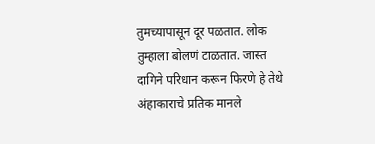तुमच्यापासून दूर पळतात. लोक तुम्हाला बोलणं टाळतात. जास्त दागिने परिधान करून फिरणे हे तेथे अंहाकाराचे प्रतिक मानले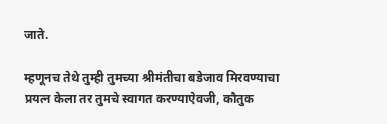जाते.

म्हणूनच तेथे तुम्ही तुमच्या श्रीमंतीचा बडेजाव मिरवण्याचा प्रयत्न केला तर तुमचे स्वागत करण्याऐवजी, कौतुक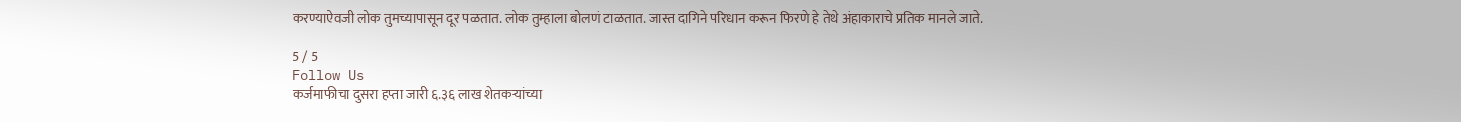करण्याऐवजी लोक तुमच्यापासून दूर पळतात. लोक तुम्हाला बोलणं टाळतात. जास्त दागिने परिधान करून फिरणे हे तेथे अंहाकाराचे प्रतिक मानले जाते.

5 / 5
Follow Us
कर्जमाफीचा दुसरा हप्ता जारी ६.३६ लाख शेतकऱ्यांच्या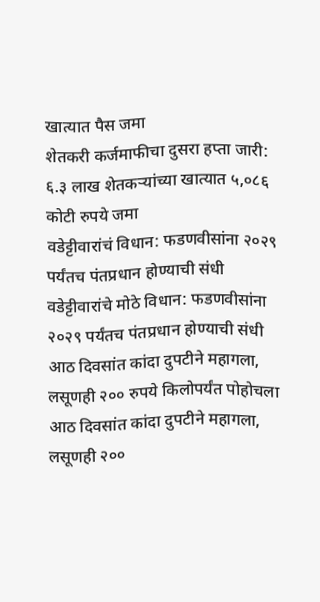खात्यात पैस जमा
शेतकरी कर्जमाफीचा दुसरा हप्ता जारी: ६.३ लाख शेतकऱ्यांच्या खात्यात ५,०८६ कोटी रुपये जमा
वडेट्टीवारांचं विधान: फडणवीसांना २०२९ पर्यंतच पंतप्रधान होण्याची संधी
वडेट्टीवारांचे मोठे विधान: फडणवीसांना २०२९ पर्यंतच पंतप्रधान होण्याची संधी
आठ दिवसांत कांदा दुपटीने महागला, लसूणही २०० रुपये किलोपर्यंत पोहोचला
आठ दिवसांत कांदा दुपटीने महागला, लसूणही २००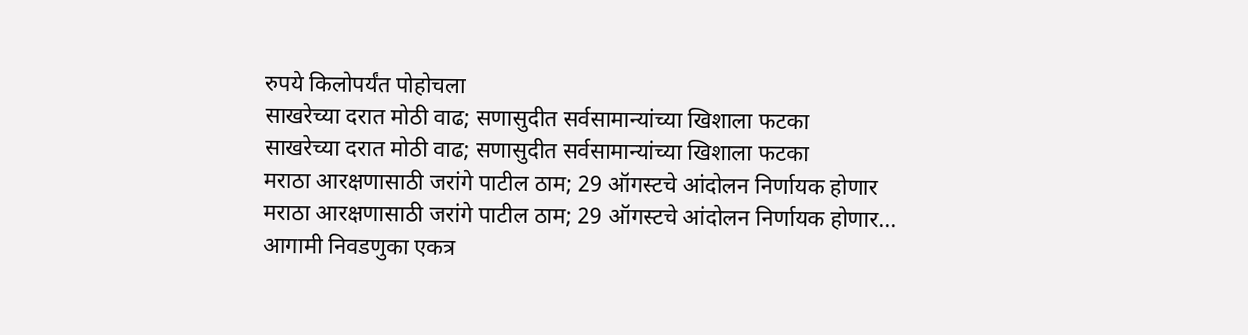रुपये किलोपर्यंत पोहोचला
साखरेच्या दरात मोठी वाढ; सणासुदीत सर्वसामान्यांच्या खिशाला फटका
साखरेच्या दरात मोठी वाढ; सणासुदीत सर्वसामान्यांच्या खिशाला फटका
मराठा आरक्षणासाठी जरांगे पाटील ठाम; 29 ऑगस्टचे आंदोलन निर्णायक होणार
मराठा आरक्षणासाठी जरांगे पाटील ठाम; 29 ऑगस्टचे आंदोलन निर्णायक होणार...
आगामी निवडणुका एकत्र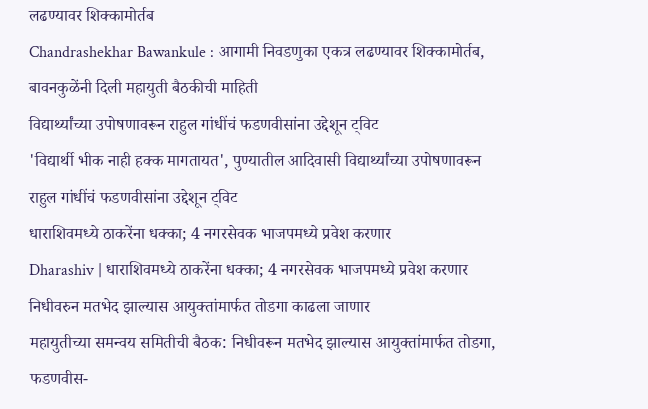लढण्यावर शिक्कामोर्तब
Chandrashekhar Bawankule : आगामी निवडणुका एकत्र लढण्यावर शिक्कामोर्तब, बावनकुळेंनी दिली महायुती बैठकीची माहिती
विद्यार्थ्यांच्या उपोषणावरून राहुल गांधींचं फडणवीसांना उद्देशून ट्विट
'विद्यार्थी भीक नाही हक्क मागतायत', पुण्यातील आदिवासी विद्यार्थ्यांच्या उपोषणावरून राहुल गांधींचं फडणवीसांना उद्देशून ट्विट
धाराशिवमध्ये ठाकरेंना धक्का; 4 नगरसेवक भाजपमध्ये प्रवेश करणार
Dharashiv | धाराशिवमध्ये ठाकरेंना धक्का; 4 नगरसेवक भाजपमध्ये प्रवेश करणार
निधीवरुन मतभेद झाल्यास आयुक्तांमार्फत तोडगा काढला जाणार
महायुतीच्या समन्वय समितीची बैठक: निधीवरून मतभेद झाल्यास आयुक्तांमार्फत तोडगा, फडणवीस-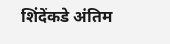शिंदेंकडे अंतिम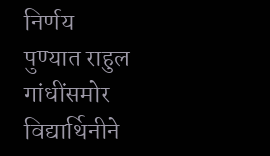निर्णय
पुण्यात राहुल गांधींसमोर विद्यार्थिनीने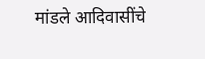मांडले आदिवासींचे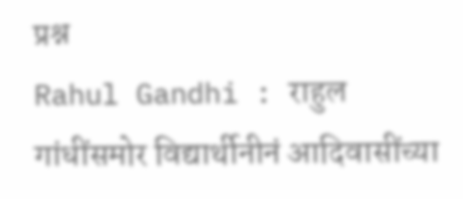प्रश्न
Rahul Gandhi : राहुल गांधींसमोर विद्यार्थीनीनं आदिवासींच्या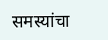समस्यांचा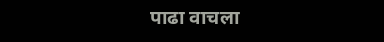पाढा वाचला